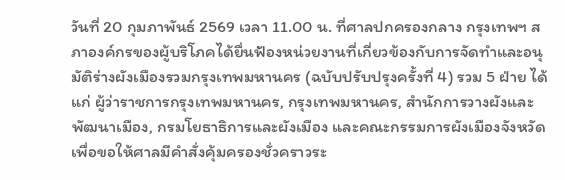วันที่ 20 กุมภาพันธ์ 2569 เวลา 11.00 น. ที่ศาลปกครองกลาง กรุงเทพฯ สภาองค์กรของผู้บริโภคได้ยื่นฟ้องหน่วยงานที่เกี่ยวข้องกับการจัดทำและอนุมัติร่างผังเมืองรวมกรุงเทพมหานคร (ฉบับปรับปรุงครั้งที่ 4) รวม 5 ฝ่าย ได้แก่ ผู้ว่าราชการกรุงเทพมหานคร, กรุงเทพมหานคร, สำนักการวางผังและพัฒนาเมือง, กรมโยธาธิการและผังเมือง และคณะกรรมการผังเมืองจังหวัด เพื่อขอให้ศาลมีคำสั่งคุ้มครองชั่วคราวระ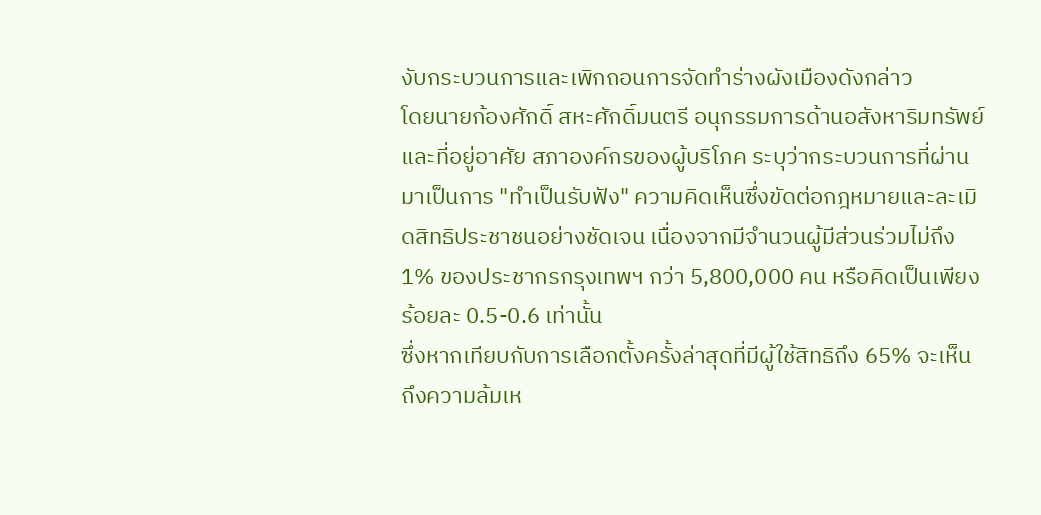งับกระบวนการและเพิกถอนการจัดทำร่างผังเมืองดังกล่าว
โดยนายก้องศักดิ์ สหะศักดิ์มนตรี อนุกรรมการด้านอสังหาริมทรัพย์และที่อยู่อาศัย สภาองค์กรของผู้บริโภค ระบุว่ากระบวนการที่ผ่านมาเป็นการ "ทำเป็นรับฟัง" ความคิดเห็นซึ่งขัดต่อกฎหมายและละเมิดสิทธิประชาชนอย่างชัดเจน เนื่องจากมีจำนวนผู้มีส่วนร่วมไม่ถึง 1% ของประชากรกรุงเทพฯ กว่า 5,800,000 คน หรือคิดเป็นเพียงร้อยละ 0.5-0.6 เท่านั้น
ซึ่งหากเทียบกับการเลือกตั้งครั้งล่าสุดที่มีผู้ใช้สิทธิถึง 65% จะเห็นถึงความล้มเห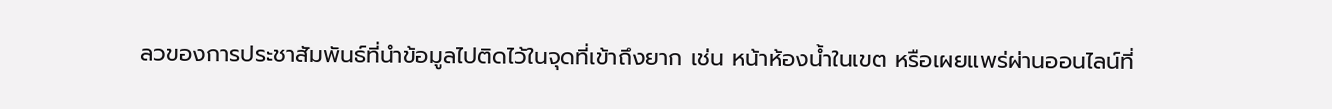ลวของการประชาสัมพันธ์ที่นำข้อมูลไปติดไว้ในจุดที่เข้าถึงยาก เช่น หน้าห้องน้ำในเขต หรือเผยแพร่ผ่านออนไลน์ที่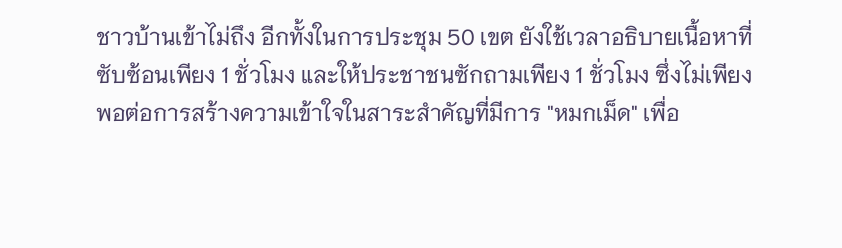ชาวบ้านเข้าไม่ถึง อีกทั้งในการประชุม 50 เขต ยังใช้เวลาอธิบายเนื้อหาที่ซับซ้อนเพียง 1 ชั่วโมง และให้ประชาชนซักถามเพียง 1 ชั่วโมง ซึ่งไม่เพียงพอต่อการสร้างความเข้าใจในสาระสำคัญที่มีการ "หมกเม็ด" เพื่อ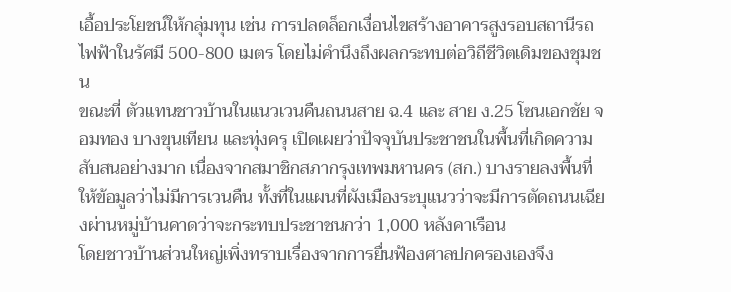เอื้อประโยชน์ให้กลุ่มทุน เช่น การปลดล็อกเงื่อนไขสร้างอาคารสูงรอบสถานีรถไฟฟ้าในรัศมี 500-800 เมตร โดยไม่คำนึงถึงผลกระทบต่อวิถีชีวิตเดิมของชุมชน
ขณะที่ ตัวแทนชาวบ้านในแนวเวนคืนถนนสาย ฉ.4 และ สาย ง.25 โซนเอกชัย จอมทอง บางขุนเทียน และทุ่งครุ เปิดเผยว่าปัจจุบันประชาชนในพื้นที่เกิดความสับสนอย่างมาก เนื่องจากสมาชิกสภากรุงเทพมหานคร (สก.) บางรายลงพื้นที่ให้ข้อมูลว่าไม่มีการเวนคืน ทั้งที่ในแผนที่ผังเมืองระบุแนวว่าจะมีการตัดถนนเฉียงผ่านหมู่บ้านคาดว่าจะกระทบประชาชนกว่า 1,000 หลังคาเรือน
โดยชาวบ้านส่วนใหญ่เพิ่งทราบเรื่องจากการยื่นฟ้องศาลปกครองเองจึง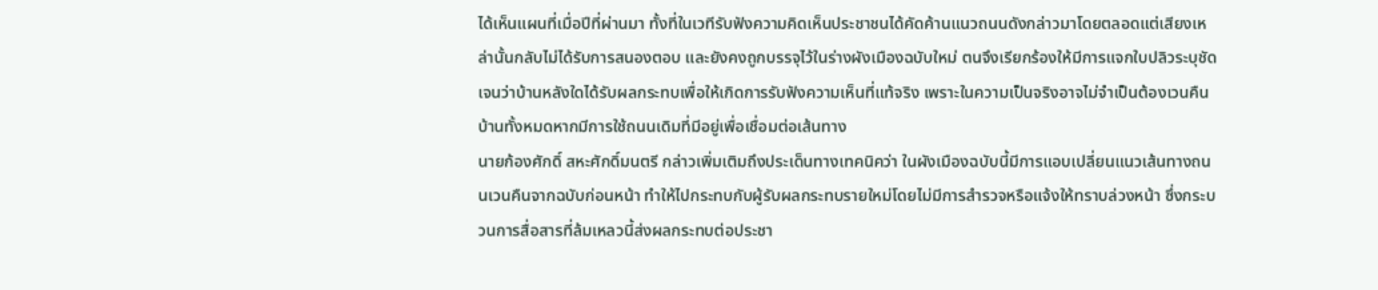ได้เห็นแผนที่เมื่อปีที่ผ่านมา ทั้งที่ในเวทีรับฟังความคิดเห็นประชาชนได้คัดค้านแนวถนนดังกล่าวมาโดยตลอดแต่เสียงเหล่านั้นกลับไม่ได้รับการสนองตอบ และยังคงถูกบรรจุไว้ในร่างผังเมืองฉบับใหม่ ตนจึงเรียกร้องให้มีการแจกใบปลิวระบุชัดเจนว่าบ้านหลังใดได้รับผลกระทบเพื่อให้เกิดการรับฟังความเห็นที่แท้จริง เพราะในความเป็นจริงอาจไม่จำเป็นต้องเวนคืนบ้านทั้งหมดหากมีการใช้ถนนเดิมที่มีอยู่เพื่อเชื่อมต่อเส้นทาง
นายก้องศักดิ์ สหะศักดิ์มนตรี กล่าวเพิ่มเติมถึงประเด็นทางเทคนิคว่า ในผังเมืองฉบับนี้มีการแอบเปลี่ยนแนวเส้นทางถนนเวนคืนจากฉบับก่อนหน้า ทำให้ไปกระทบกับผู้รับผลกระทบรายใหม่โดยไม่มีการสำรวจหรือแจ้งให้ทราบล่วงหน้า ซึ่งกระบวนการสื่อสารที่ล้มเหลวนี้ส่งผลกระทบต่อประชา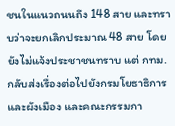ชนในแนวถนนถึง 148 สาย และทราบว่าจะยกเลิกประมาณ 48 สาย โดยยังไม่แจ้งประชาชนทราบ แต่ กทม.กลับส่งเรื่องต่อไปยังกรมโยธาธิการและผังเมือง และคณะกรรมกา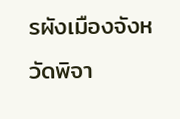รผังเมืองจังหวัดพิจา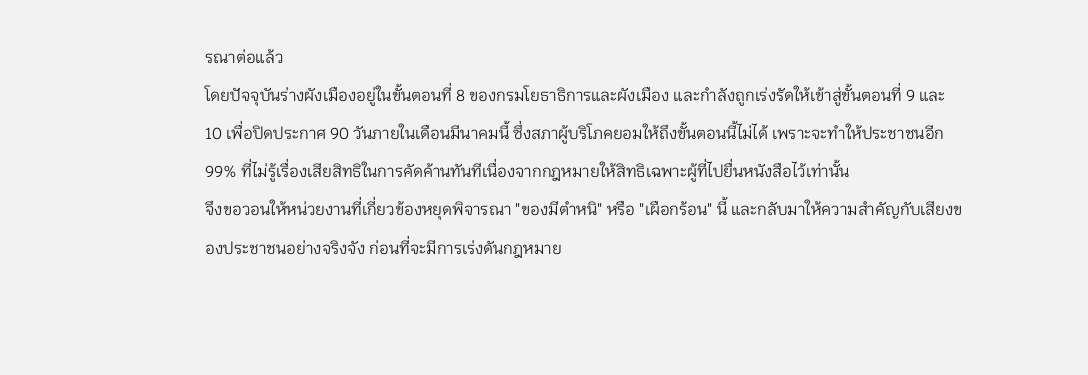รณาต่อแล้ว
โดยปัจจุบันร่างผังเมืองอยู่ในขั้นตอนที่ 8 ของกรมโยธาธิการและผังเมือง และกำลังถูกเร่งรัดให้เข้าสู่ขั้นตอนที่ 9 และ 10 เพื่อปิดประกาศ 90 วันภายในเดือนมีนาคมนี้ ซึ่งสภาผู้บริโภคยอมให้ถึงขั้นตอนนี้ไม่ได้ เพราะจะทำให้ประชาชนอีก 99% ที่ไม่รู้เรื่องเสียสิทธิในการคัดค้านทันทีเนื่องจากกฎหมายให้สิทธิเฉพาะผู้ที่ไปยื่นหนังสือไว้เท่านั้น
จึงขอวอนให้หน่วยงานที่เกี่ยวข้องหยุดพิจารณา "ของมีตำหนิ" หรือ "เผือกร้อน" นี้ และกลับมาให้ความสำคัญกับเสียงของประชาชนอย่างจริงจัง ก่อนที่จะมีการเร่งดันกฎหมาย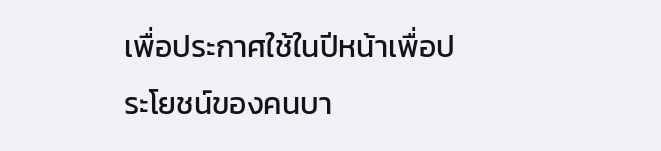เพื่อประกาศใช้ในปีหน้าเพื่อประโยชน์ของคนบา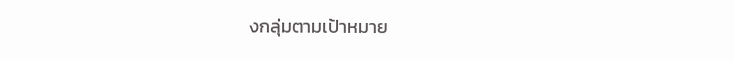งกลุ่มตามเป้าหมาย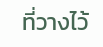ที่วางไว้